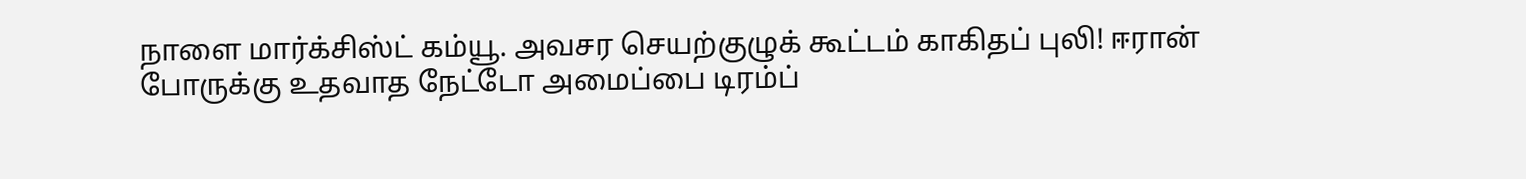நாளை மார்க்சிஸ்ட் கம்யூ. அவசர செயற்குழுக் கூட்டம் காகிதப் புலி! ஈரான் போருக்கு உதவாத நேட்டோ அமைப்பை டிரம்ப்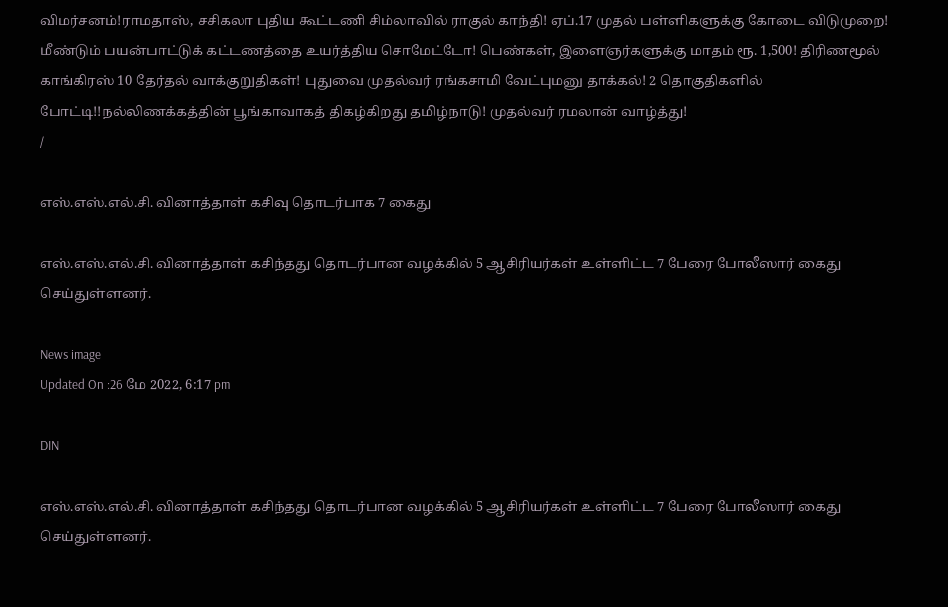விமர்சனம்!ராமதாஸ், சசிகலா புதிய கூட்டணி சிம்லாவில் ராகுல் காந்தி! ஏப்.17 முதல் பள்ளிகளுக்கு கோடை விடுமுறை! மீண்டும் பயன்பாட்டுக் கட்டணத்தை உயர்த்திய சொமேட்டோ! பெண்கள், இளைஞர்களுக்கு மாதம் ரூ. 1,500! திரிணமூல் காங்கிரஸ் 10 தேர்தல் வாக்குறுதிகள்! புதுவை முதல்வர் ரங்கசாமி வேட்புமனு தாக்கல்! 2 தொகுதிகளில் போட்டி!!நல்லிணக்கத்தின் பூங்காவாகத் திகழ்கிறது தமிழ்நாடு! முதல்வர் ரமலான் வாழ்த்து!
/

எஸ்.எஸ்.எல்.சி. வினாத்தாள் கசிவு தொடர்பாக 7 கைது

எஸ்.எஸ்.எல்.சி. வினாத்தாள் கசிந்தது தொடர்பான வழக்கில் 5 ஆசிரியர்கள் உள்ளிட்ட 7 பேரை போலீஸார் கைது செய்துள்ளனர்.

News image
Updated On :26 மே 2022, 6:17 pm

DIN

எஸ்.எஸ்.எல்.சி. வினாத்தாள் கசிந்தது தொடர்பான வழக்கில் 5 ஆசிரியர்கள் உள்ளிட்ட 7 பேரை போலீஸார் கைது செய்துள்ளனர்.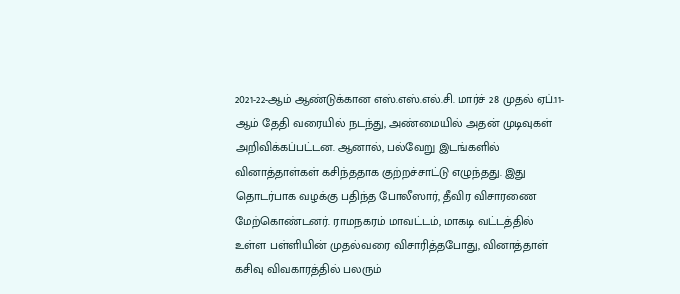2021-22-ஆம் ஆண்டுக்கான எஸ்.எஸ்.எல்.சி. மார்ச் 28 முதல் ஏப்.11-ஆம் தேதி வரையில் நடந்து, அண்மையில் அதன் முடிவுகள் அறிவிக்கப்பட்டன. ஆனால், பல்வேறு இடங்களில் வினாத்தாள்கள் கசிந்ததாக குற்றச்சாட்டு எழுந்தது. இது தொடர்பாக வழக்கு பதிந்த போலீஸார், தீவிர விசாரணை மேற்கொண்டனர். ராமநகரம் மாவட்டம், மாகடி வட்டத்தில் உள்ள பள்ளியின் முதல்வரை விசாரித்தபோது, வினாத்தாள் கசிவு விவகாரத்தில் பலரும்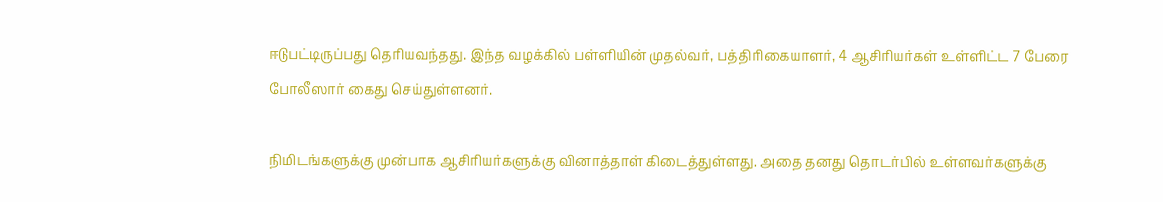ஈடுபட்டிருப்பது தெரியவந்தது. இந்த வழக்கில் பள்ளியின் முதல்வர், பத்திரிகையாளர், 4 ஆசிரியர்கள் உள்ளிட்ட 7 பேரை போலீஸார் கைது செய்துள்ளனர்.

நிமிடங்களுக்கு முன்பாக ஆசிரியர்களுக்கு வினாத்தாள் கிடைத்துள்ளது. அதை தனது தொடர்பில் உள்ளவர்களுக்கு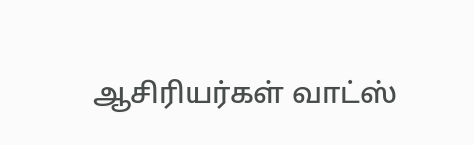ஆசிரியர்கள் வாட்ஸ்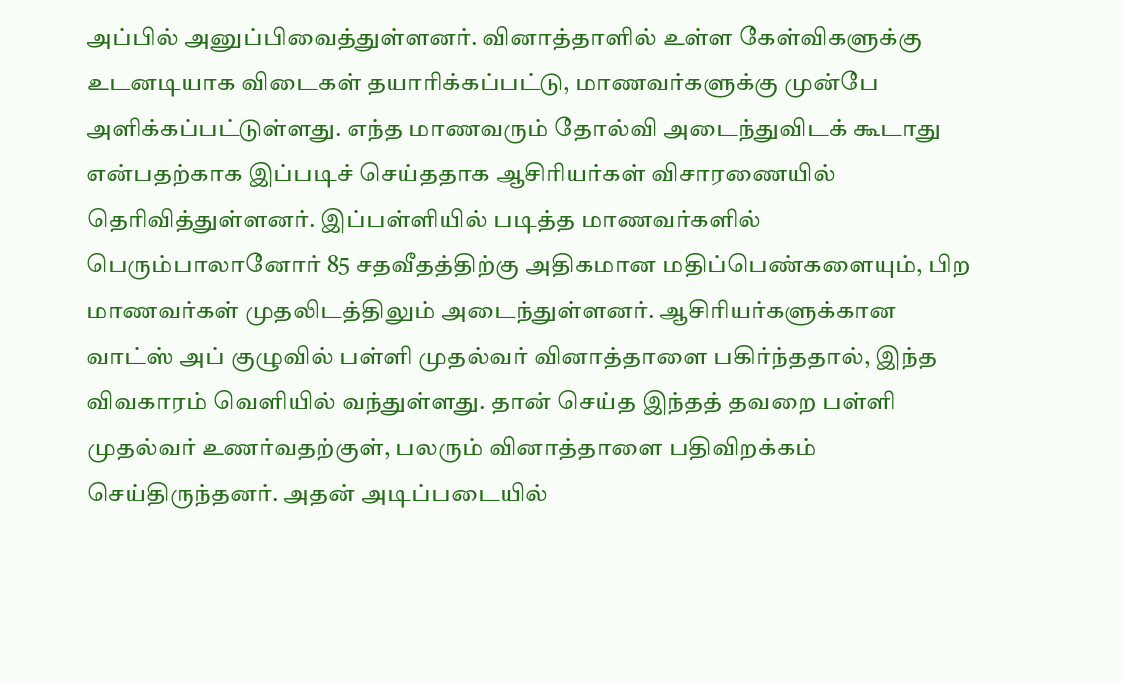அப்பில் அனுப்பிவைத்துள்ளனர். வினாத்தாளில் உள்ள கேள்விகளுக்கு உடனடியாக விடைகள் தயாரிக்கப்பட்டு, மாணவர்களுக்கு முன்பே அளிக்கப்பட்டுள்ளது. எந்த மாணவரும் தோல்வி அடைந்துவிடக் கூடாது என்பதற்காக இப்படிச் செய்ததாக ஆசிரியர்கள் விசாரணையில் தெரிவித்துள்ளனர். இப்பள்ளியில் படித்த மாணவர்களில் பெரும்பாலானோர் 85 சதவீதத்திற்கு அதிகமான மதிப்பெண்களையும், பிற மாணவர்கள் முதலிடத்திலும் அடைந்துள்ளனர். ஆசிரியர்களுக்கான வாட்ஸ் அப் குழுவில் பள்ளி முதல்வர் வினாத்தாளை பகிர்ந்ததால், இந்த விவகாரம் வெளியில் வந்துள்ளது. தான் செய்த இந்தத் தவறை பள்ளி முதல்வர் உணர்வதற்குள், பலரும் வினாத்தாளை பதிவிறக்கம் செய்திருந்தனர். அதன் அடிப்படையில்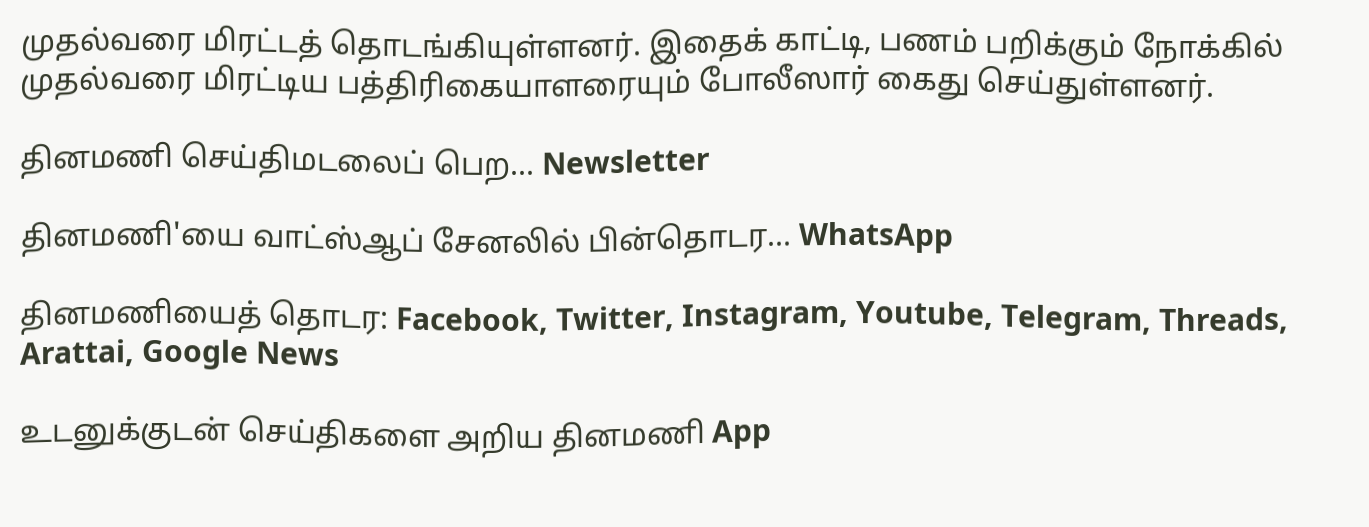முதல்வரை மிரட்டத் தொடங்கியுள்ளனர். இதைக் காட்டி, பணம் பறிக்கும் நோக்கில் முதல்வரை மிரட்டிய பத்திரிகையாளரையும் போலீஸார் கைது செய்துள்ளனர்.

தினமணி செய்திமடலைப் பெற... Newsletter

தினமணி'யை வாட்ஸ்ஆப் சேனலில் பின்தொடர... WhatsApp

தினமணியைத் தொடர: Facebook, Twitter, Instagram, Youtube, Telegram, Threads, Arattai, Google News

உடனுக்குடன் செய்திகளை அறிய தினமணி App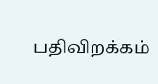பதிவிறக்கம்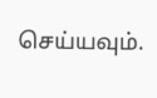செய்யவும்.